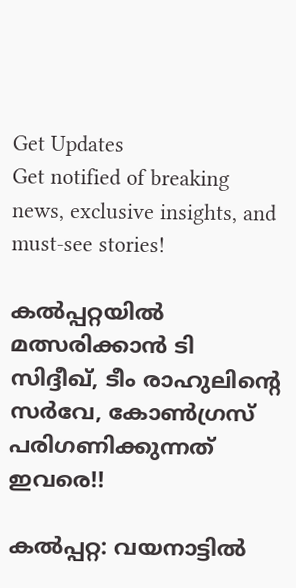Get Updates
Get notified of breaking news, exclusive insights, and must-see stories!

കല്‍പ്പറ്റയില്‍ മത്സരിക്കാന്‍ ടി സിദ്ദീഖ്, ടീം രാഹുലിന്റെ സര്‍വേ, കോണ്‍ഗ്രസ് പരിഗണിക്കുന്നത് ഇവരെ!!

കല്‍പ്പറ്റ: വയനാട്ടില്‍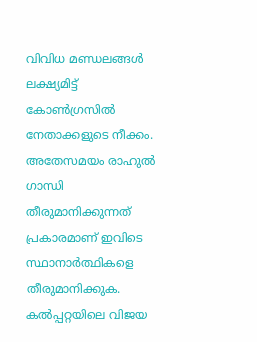വിവിധ മണ്ഡലങ്ങള്‍ ലക്ഷ്യമിട്ട് കോണ്‍ഗ്രസില്‍ നേതാക്കളുടെ നീക്കം. അതേസമയം രാഹുല്‍ ഗാന്ധി തീരുമാനിക്കുന്നത് പ്രകാരമാണ് ഇവിടെ സ്ഥാനാര്‍ത്ഥികളെ തീരുമാനിക്കുക. കല്‍പ്പറ്റയിലെ വിജയ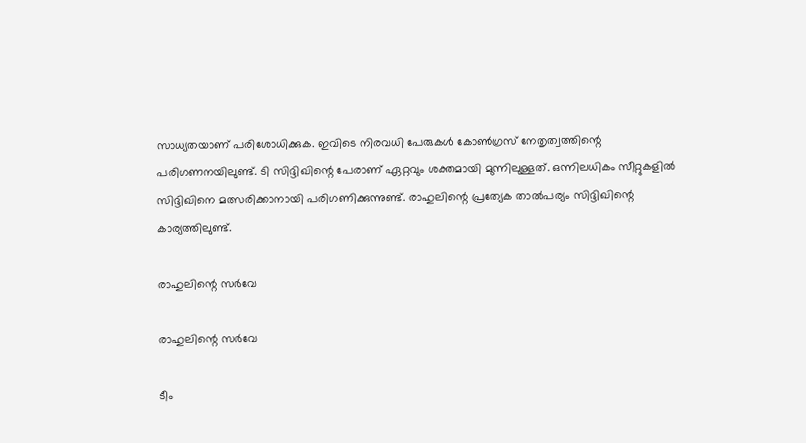സാധ്യതയാണ് പരിശോധിക്കുക. ഇവിടെ നിരവധി പേരുകള്‍ കോണ്‍ഗ്രസ് നേതൃത്വത്തിന്റെ പരിഗണനയിലുണ്ട്. ടി സിദ്ദിഖിന്റെ പേരാണ് ഏറ്റവും ശക്തമായി മുന്നിലുള്ളത്. ഒന്നിലധികം സീറ്റുകളില്‍ സിദ്ദിഖിനെ മത്സരിക്കാനായി പരിഗണിക്കുന്നുണ്ട്. രാഹുലിന്റെ പ്രത്യേക താല്‍പര്യം സിദ്ദിഖിന്റെ കാര്യത്തിലുണ്ട്.

രാഹുലിന്റെ സര്‍വേ

രാഹുലിന്റെ സര്‍വേ

ടീം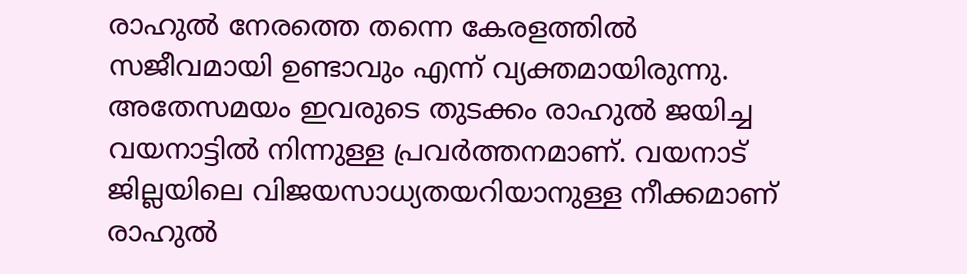രാഹുല്‍ നേരത്തെ തന്നെ കേരളത്തില്‍ സജീവമായി ഉണ്ടാവും എന്ന് വ്യക്തമായിരുന്നു. അതേസമയം ഇവരുടെ തുടക്കം രാഹുല്‍ ജയിച്ച വയനാട്ടില്‍ നിന്നുള്ള പ്രവര്‍ത്തനമാണ്. വയനാട് ജില്ലയിലെ വിജയസാധ്യതയറിയാനുള്ള നീക്കമാണ് രാഹുല്‍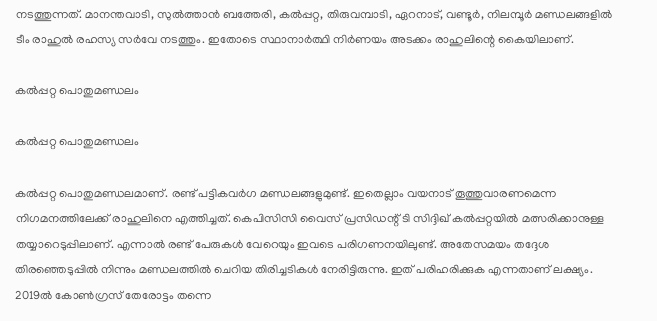നടത്തുന്നത്. മാനന്തവാടി, സുല്‍ത്താന്‍ ബത്തേരി, കല്‍പ്പറ്റ, തിരുവമ്പാടി, ഏറനാട്, വണ്ടൂര്‍, നിലമ്പൂര്‍ മണ്ഡലങ്ങളില്‍ ടീം രാഹുല്‍ രഹസ്യ സര്‍വേ നടത്തും. ഇതോടെ സ്ഥാനാര്‍ത്ഥി നിര്‍ണയം അടക്കം രാഹുലിന്റെ കൈയിലാണ്.

കല്‍പ്പറ്റ പൊതുമണ്ഡലം

കല്‍പ്പറ്റ പൊതുമണ്ഡലം

കല്‍പ്പറ്റ പൊതുമണ്ഡലമാണ്. രണ്ട് പട്ടികവര്‍ഗ മണ്ഡലങ്ങളുമുണ്ട്. ഇതെല്ലാം വയനാട് തൂത്തുവാരണമെന്ന നിഗമനത്തിലേക്ക് രാഹുലിനെ എത്തിച്ചത്. കെപിസിസി വൈസ് പ്രസിഡന്റ് ടി സിദ്ദിഖ് കല്‍പ്പറ്റയില്‍ മത്സരിക്കാനുള്ള തയ്യാറെടുപ്പിലാണ്. എന്നാല്‍ രണ്ട് പേരുകള്‍ വേറെയും ഇവടെ പരിഗണനയിലുണ്ട്. അതേസമയം തദ്ദേശ തിരഞ്ഞെടുപ്പില്‍ നിന്നും മണ്ഡലത്തില്‍ ചെറിയ തിരിച്ചടികള്‍ നേരിട്ടിരുന്നു. ഇത് പരിഹരിക്കുക എന്നതാണ് ലക്ഷ്യം. 2019ല്‍ കോണ്‍ഗ്രസ് തേരോട്ടം തന്നെ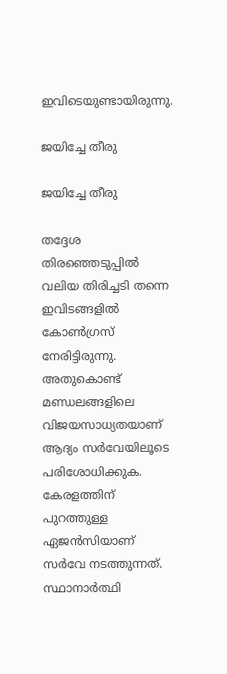ഇവിടെയുണ്ടായിരുന്നു.

ജയിച്ചേ തീരു

ജയിച്ചേ തീരു

തദ്ദേശ തിരഞ്ഞെടുപ്പില്‍ വലിയ തിരിച്ചടി തന്നെ ഇവിടങ്ങളില്‍ കോണ്‍ഗ്രസ് നേരിട്ടിരുന്നു. അതുകൊണ്ട് മണ്ഡലങ്ങളിലെ വിജയസാധ്യതയാണ് ആദ്യം സര്‍വേയിലൂടെ പരിശോധിക്കുക. കേരളത്തിന് പുറത്തുള്ള ഏജന്‍സിയാണ് സര്‍വേ നടത്തുന്നത്. സ്ഥാനാര്‍ത്ഥി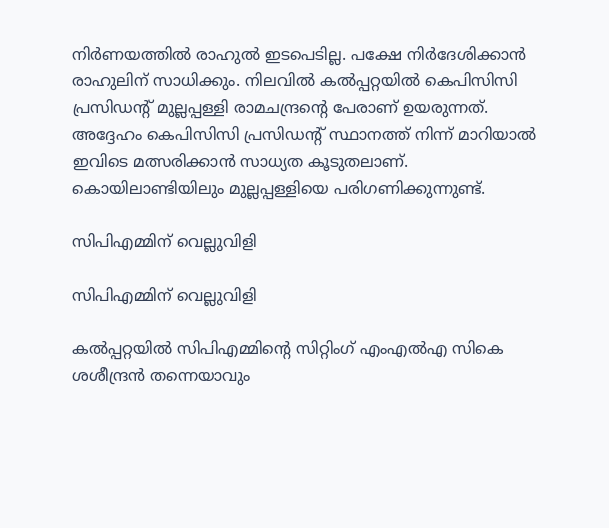നിര്‍ണയത്തില്‍ രാഹുല്‍ ഇടപെടില്ല. പക്ഷേ നിര്‍ദേശിക്കാന്‍ രാഹുലിന് സാധിക്കും. നിലവില്‍ കല്‍പ്പറ്റയില്‍ കെപിസിസി പ്രസിഡന്റ് മുല്ലപ്പള്ളി രാമചന്ദ്രന്റെ പേരാണ് ഉയരുന്നത്. അദ്ദേഹം കെപിസിസി പ്രസിഡന്റ് സ്ഥാനത്ത് നിന്ന് മാറിയാല്‍ ഇവിടെ മത്സരിക്കാന്‍ സാധ്യത കൂടുതലാണ്. കൊയിലാണ്ടിയിലും മുല്ലപ്പള്ളിയെ പരിഗണിക്കുന്നുണ്ട്.

സിപിഎമ്മിന് വെല്ലുവിളി

സിപിഎമ്മിന് വെല്ലുവിളി

കല്‍പ്പറ്റയില്‍ സിപിഎമ്മിന്റെ സിറ്റിംഗ് എംഎല്‍എ സികെ ശശീന്ദ്രന്‍ തന്നെയാവും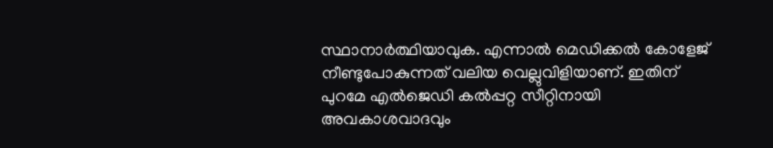സ്ഥാനാര്‍ത്ഥിയാവുക. എന്നാല്‍ മെഡിക്കല്‍ കോളേജ് നീണ്ടുപോകുന്നത് വലിയ വെല്ലുവിളിയാണ്. ഇതിന് പുറമേ എല്‍ജെഡി കല്‍പ്പറ്റ സീറ്റിനായി അവകാശവാദവും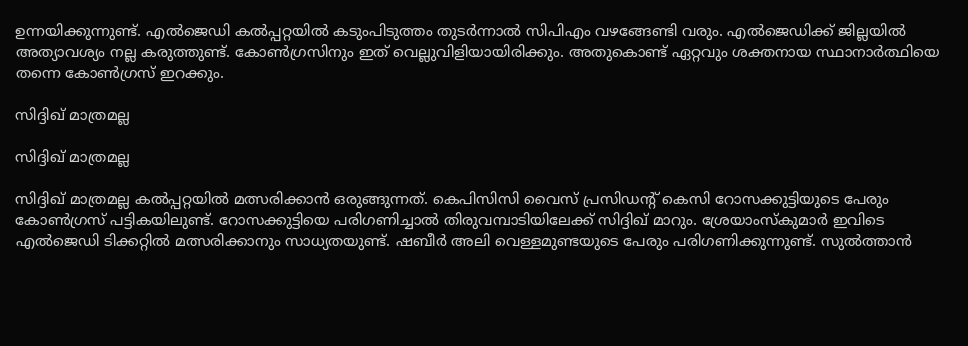ഉന്നയിക്കുന്നുണ്ട്. എല്‍ജെഡി കല്‍പ്പറ്റയില്‍ കടുംപിടുത്തം തുടര്‍ന്നാല്‍ സിപിഎം വഴങ്ങേണ്ടി വരും. എല്‍ജെഡിക്ക് ജില്ലയില്‍ അത്യാവശ്യം നല്ല കരുത്തുണ്ട്. കോണ്‍ഗ്രസിനും ഇത് വെല്ലുവിളിയായിരിക്കും. അതുകൊണ്ട് ഏറ്റവും ശക്തനായ സ്ഥാനാര്‍ത്ഥിയെ തന്നെ കോണ്‍ഗ്രസ് ഇറക്കും.

സിദ്ദിഖ് മാത്രമല്ല

സിദ്ദിഖ് മാത്രമല്ല

സിദ്ദിഖ് മാത്രമല്ല കല്‍പ്പറ്റയില്‍ മത്സരിക്കാന്‍ ഒരുങ്ങുന്നത്. കെപിസിസി വൈസ് പ്രസിഡന്റ് കെസി റോസക്കുട്ടിയുടെ പേരും കോണ്‍ഗ്രസ് പട്ടികയിലുണ്ട്. റോസക്കുട്ടിയെ പരിഗണിച്ചാല്‍ തിരുവമ്പാടിയിലേക്ക് സിദ്ദിഖ് മാറും. ശ്രേയാംസ്‌കുമാര്‍ ഇവിടെ എല്‍ജെഡി ടിക്കറ്റില്‍ മത്സരിക്കാനും സാധ്യതയുണ്ട്. ഷബീര്‍ അലി വെള്ളമുണ്ടയുടെ പേരും പരിഗണിക്കുന്നുണ്ട്. സുല്‍ത്താന്‍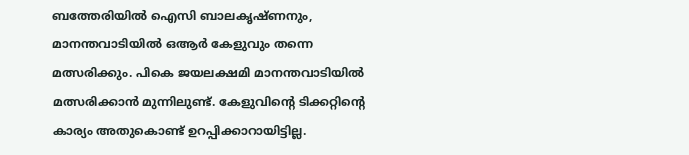ബത്തേരിയില്‍ ഐസി ബാലകൃഷ്ണനും, മാനന്തവാടിയില്‍ ഒആര്‍ കേളുവും തന്നെ മത്സരിക്കും. പികെ ജയലക്ഷമി മാനന്തവാടിയില്‍ മത്സരിക്കാന്‍ മുന്നിലുണ്ട്. കേളുവിന്റെ ടിക്കറ്റിന്റെ കാര്യം അതുകൊണ്ട് ഉറപ്പിക്കാറായിട്ടില്ല.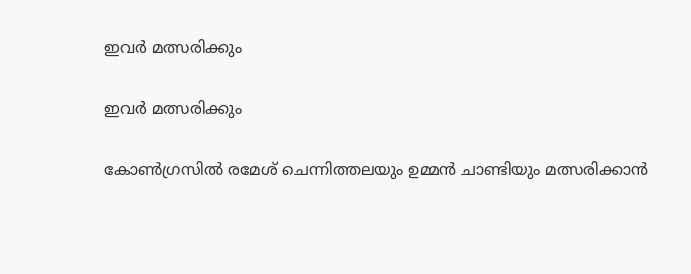ഇവര്‍ മത്സരിക്കും

ഇവര്‍ മത്സരിക്കും

കോണ്‍ഗ്രസില്‍ രമേശ് ചെന്നിത്തലയും ഉമ്മന്‍ ചാണ്ടിയും മത്സരിക്കാന്‍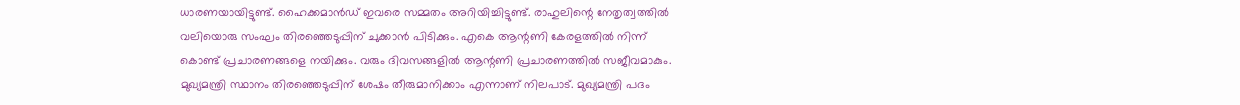ധാരണയായിട്ടുണ്ട്. ഹൈക്കമാന്‍ഡ് ഇവരെ സമ്മതം അറിയിച്ചിട്ടുണ്ട്. രാഹുലിന്റെ നേതൃത്വത്തില്‍ വലിയൊരു സംഘം തിരഞ്ഞെടുപ്പിന് ചുക്കാന്‍ പിടിക്കും. എകെ ആന്റണി കേരളത്തില്‍ നിന്ന് കൊണ്ട് പ്രചാരണങ്ങളെ നയിക്കും. വരും ദിവസങ്ങളില്‍ ആന്റണി പ്രചാരണത്തില്‍ സജീവമാകും. മുഖ്യമന്ത്രി സ്ഥാനം തിരഞ്ഞെടുപ്പിന് ശേഷം തീരുമാനിക്കാം എന്നാണ് നിലപാട്. മുഖ്യമന്ത്രി പദം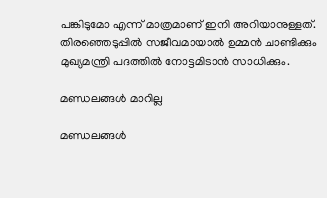പങ്കിടുമോ എന്ന് മാത്രമാണ് ഇനി അറിയാനുള്ളത്. തിരഞ്ഞെടുപ്പില്‍ സജീവമായാല്‍ ഉമ്മന്‍ ചാണ്ടിക്കും മുഖ്യമന്ത്രി പദത്തില്‍ നോട്ടമിടാന്‍ സാധിക്കും.

മണ്ഡലങ്ങള്‍ മാറില്ല

മണ്ഡലങ്ങള്‍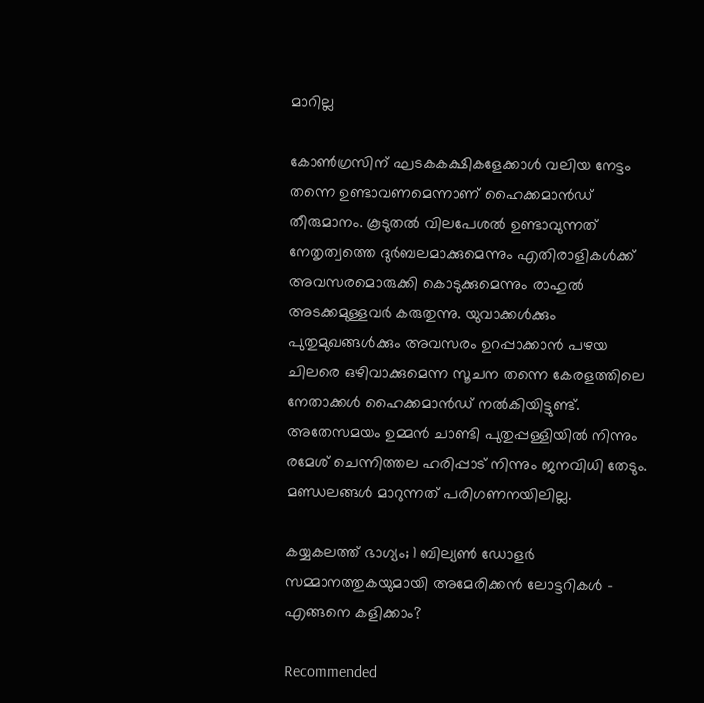മാറില്ല

കോണ്‍ഗ്രസിന് ഘടകകക്ഷികളേക്കാള്‍ വലിയ നേട്ടം തന്നെ ഉണ്ടാവണമെന്നാണ് ഹൈക്കമാന്‍ഡ് തീരുമാനം. കൂടുതല്‍ വിലപേശല്‍ ഉണ്ടാവുന്നത് നേതൃത്വത്തെ ദുര്‍ബലമാക്കുമെന്നും എതിരാളികള്‍ക്ക് അവസരമൊരുക്കി കൊടുക്കുമെന്നും രാഹുല്‍ അടക്കമുള്ളവര്‍ കരുതുന്നു. യുവാക്കള്‍ക്കും പുതുമുഖങ്ങള്‍ക്കും അവസരം ഉറപ്പാക്കാന്‍ പഴയ ചിലരെ ഒഴിവാക്കുമെന്ന സൂചന തന്നെ കേരളത്തിലെ നേതാക്കള്‍ ഹൈക്കമാന്‍ഡ് നല്‍കിയിട്ടുണ്ട്. അതേസമയം ഉമ്മന്‍ ചാണ്ടി പുതുപ്പള്ളിയില്‍ നിന്നും രമേശ് ചെന്നിത്തല ഹരിപ്പാട് നിന്നും ജനവിധി തേടും. മണ്ഡലങ്ങള്‍ മാറുന്നത് പരിഗണനയിലില്ല.

കയ്യകലത്ത് ഭാഗ്യം; 1 ബില്യണ്‍ ഡോളര്‍ സമ്മാനത്തുകയുമായി അമേരിക്കന്‍ ലോട്ടറികള്‍ - എങ്ങനെ കളിക്കാം?

Recommended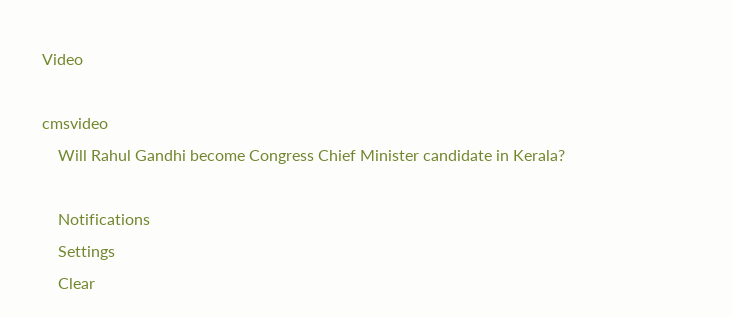Video

cmsvideo
    Will Rahul Gandhi become Congress Chief Minister candidate in Kerala?

    Notifications
    Settings
    Clear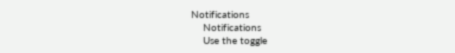Notifications
    Notifications
    Use the toggle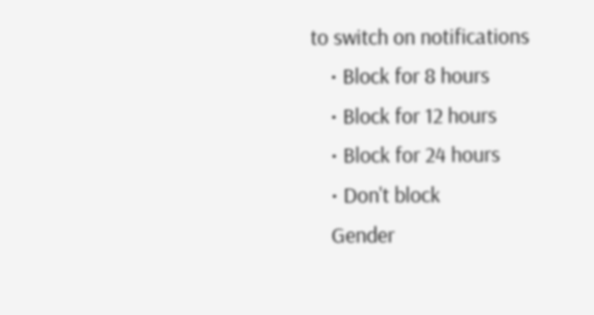to switch on notifications
    • Block for 8 hours
    • Block for 12 hours
    • Block for 24 hours
    • Don't block
    Gender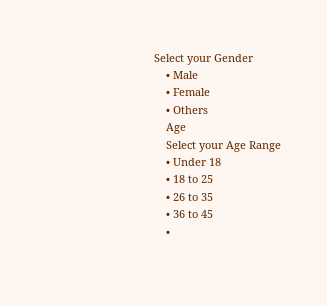Select your Gender
    • Male
    • Female
    • Others
    Age
    Select your Age Range
    • Under 18
    • 18 to 25
    • 26 to 35
    • 36 to 45
    •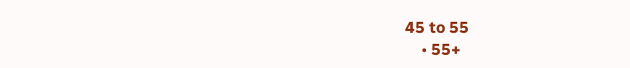45 to 55
    • 55+